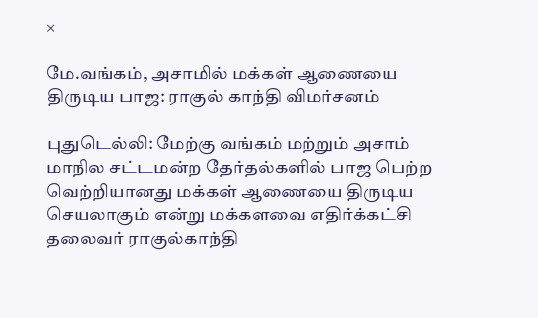×

மே.வங்கம், அசாமில் மக்கள் ஆணையை திருடிய பாஜ: ராகுல் காந்தி விமர்சனம்

புதுடெல்லி: மேற்கு வங்கம் மற்றும் அசாம் மாநில சட்டமன்ற தேர்தல்களில் பாஜ பெற்ற வெற்றியானது மக்கள் ஆணையை திருடிய செயலாகும் என்று மக்களவை எதிர்க்கட்சி தலைவர் ராகுல்காந்தி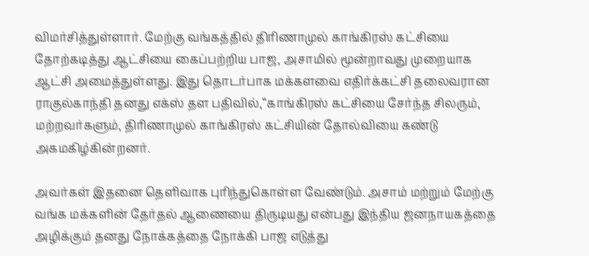விமர்சித்துள்ளார். மேற்கு வங்கத்தில் திரிணாமுல் காங்கிரஸ் கட்சியை தோற்கடித்து ஆட்சியை கைப்பற்றிய பாஜ, அசாமில் மூன்றாவது முறையாக ஆட்சி அமைத்துள்ளது. இது தொடர்பாக மக்களவை எதிர்க்கட்சி தலைவரான ராகுல்காந்தி தனது எக்ஸ் தள பதிவில்,‘‘காங்கிரஸ் கட்சியை சேர்ந்த சிலரும், மற்றவர்களும், திரிணாமுல் காங்கிரஸ் கட்சியின் தோல்வியை கண்டு அகமகிழ்கின்றனர்.

அவர்கள் இதனை தெளிவாக புரிந்துகொள்ள வேண்டும். அசாம் மற்றும் மேற்கு வங்க மக்களின் தேர்தல் ஆணையை திருடியது என்பது இந்திய ஜனநாயகத்தை அழிக்கும் தனது நோக்கத்தை நோக்கி பாஜ எடுத்து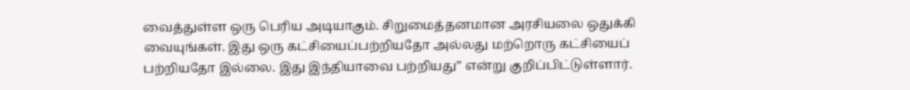வைத்துள்ள ஒரு பெரிய அடியாகும். சிறுமைத்தனமான அரசியலை ஒதுக்கி வையுங்கள். இது ஒரு கட்சியைப்பற்றியதோ அல்லது மற்றொரு கட்சியைப் பற்றியதோ இல்லை. இது இந்தியாவை பற்றியது” என்று குறிப்பிட்டுள்ளார்.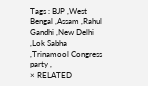Tags : BJP ,West Bengal ,Assam ,Rahul Gandhi ,New Delhi ,Lok Sabha ,Trinamool Congress party ,
× RELATED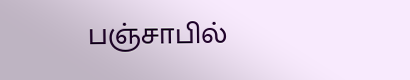பஞ்சாபில்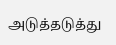அடுத்தடுத்து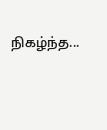நிகழ்ந்த...